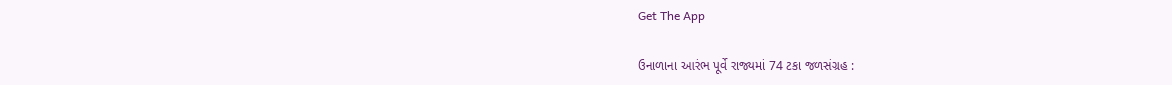Get The App

ઉનાળાના આરંભ પૂર્વે રાજ્યમાં 74 ટકા જળસંગ્રહ :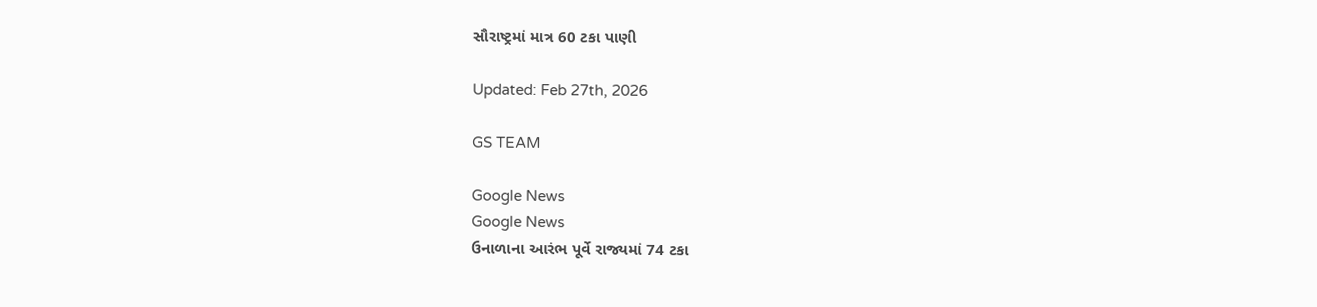સૌરાષ્ટ્રમાં માત્ર 60 ટકા પાણી

Updated: Feb 27th, 2026

GS TEAM

Google News
Google News
ઉનાળાના આરંભ પૂર્વે રાજ્યમાં 74 ટકા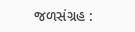જળસંગ્રહ :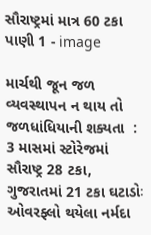સૌરાષ્ટ્રમાં માત્ર 60 ટકા પાણી 1 - image

માર્ચથી જૂન જળ વ્યવસ્થાપન ન થાય તો જળધાંધિયાની શક્યતા  : 3 માસમાં સ્ટોરેજમાં સૌરાષ્ટ્ર 28 ટકા, ગુજરાતમાં 21 ટકા ઘટાડોઃ ઓવરફ્લો થયેલા નર્મદા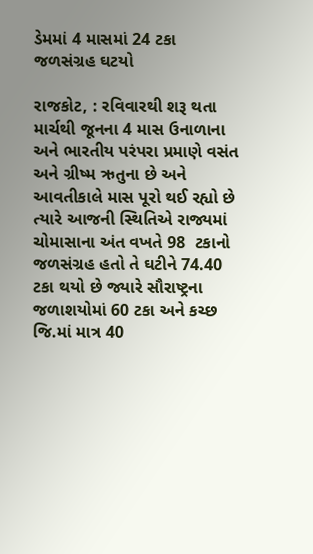ડેમમાં 4 માસમાં 24 ટકા જળસંગ્રહ ઘટયો

રાજકોટ, : રવિવારથી શરૂ થતા માર્ચથી જૂનના 4 માસ ઉનાળાના અને ભારતીય પરંપરા પ્રમાણે વસંત અને ગ્રીષ્મ ઋતુના છે અને આવતીકાલે માસ પૂરો થઈ રહ્યો છે ત્યારે આજની સ્થિતિએ રાજ્યમાં ચોમાસાના અંત વખતે 98  ટકાનો જળસંગ્રહ હતો તે ઘટીને 74.40 ટકા થયો છે જ્યારે સૌરાષ્ટ્રના જળાશયોમાં 60 ટકા અને કચ્છ જિ.માં માત્ર 40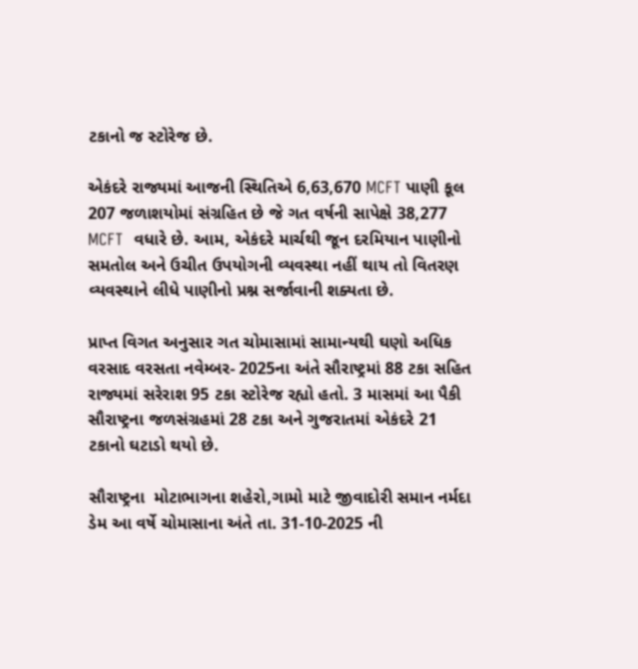ટકાનો જ સ્ટોરેજ છે.

એકંદરે રાજ્યમાં આજની સ્થિતિએ 6,63,670 MCFT પાણી કૂલ 207 જળાશયોમાં સંગ્રહિત છે જે ગત વર્ષની સાપેક્ષે 38,277 MCFT  વધારે છે. આમ, એકંદરે માર્ચથી જૂન દરમિયાન પાણીનો સમતોલ અને ઉચીત ઉપયોગની વ્યવસ્થા નહીં થાય તો વિતરણ વ્યવસ્થાને લીધે પાણીનો પ્રશ્ન સર્જાવાની શક્યતા છે.

પ્રાપ્ત વિગત અનુસાર ગત ચોમાસામાં સામાન્યથી ઘણો અધિક વરસાદ વરસતા નવેમ્બર- 2025ના અંતે સૌરાષ્ટ્રમાં 88 ટકા સહિત રાજ્યમાં સરેરાશ 95 ટકા સ્ટોરેજ રહ્યો હતો. 3 માસમાં આ પૈકી સૌરાષ્ટ્રના જળસંગ્રહમાં 28 ટકા અને ગુજરાતમાં એકંદરે 21 ટકાનો ઘટાડો થયો છે.

સૌરાષ્ટ્રના  મોટાભાગના શહેરો,ગામો માટે જીવાદોરી સમાન નર્મદા ડેમ આ વર્ષે ચોમાસાના અંતે તા. 31-10-2025 ની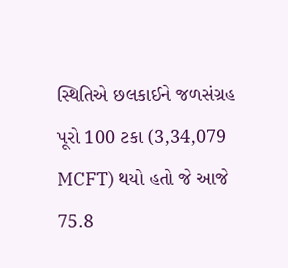સ્થિતિએ છલકાઈને જળસંગ્રહ પૂરો 100 ટકા (3,34,079 MCFT) થયો હતો જે આજે 75.8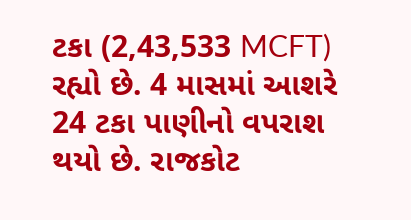ટકા (2,43,533 MCFT) રહ્યો છે. 4 માસમાં આશરે 24 ટકા પાણીનો વપરાશ થયો છે. રાજકોટ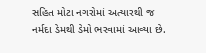સહિત મોટા નગરોમાં અત્યારથી જ નર્મદા ડેમથી ડેમો ભરવામાં આવ્યા છે.